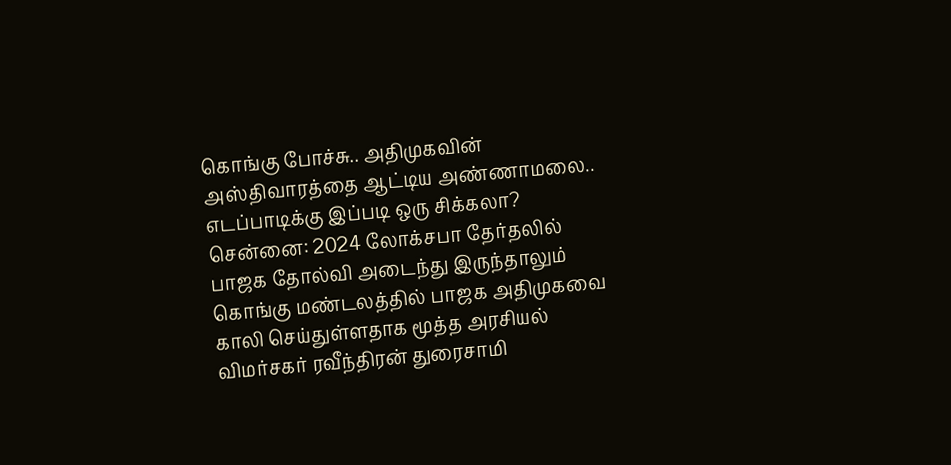கொங்கு போச்சு.. அதிமுகவின் அஸ்திவாரத்தை ஆட்டிய அண்ணாமலை.. எடப்பாடிக்கு இப்படி ஒரு சிக்கலா?
சென்னை: 2024 லோக்சபா தேர்தலில் பாஜக தோல்வி அடைந்து இருந்தாலும் கொங்கு மண்டலத்தில் பாஜக அதிமுகவை காலி செய்துள்ளதாக மூத்த அரசியல் விமர்சகர் ரவீந்திரன் துரைசாமி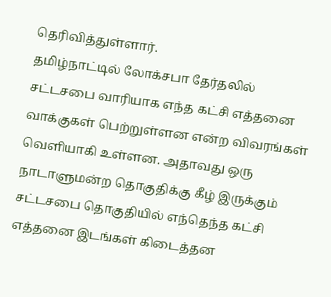தெரிவித்துள்ளார்.
தமிழ்நாட்டில் லோக்சபா தேர்தலில் சட்டசபை வாரியாக எந்த கட்சி எத்தனை வாக்குகள் பெற்றுள்ளன என்ற விவரங்கள் வெளியாகி உள்ளன. அதாவது ஒரு நாடாளுமன்ற தொகுதிக்கு கீழ் இருக்கும் சட்டசபை தொகுதியில் எந்தெந்த கட்சி எத்தனை இடங்கள் கிடைத்தன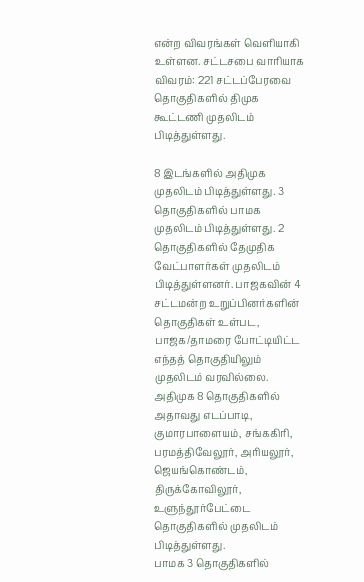என்ற விவரங்கள் வெளியாகி உள்ளன. சட்டசபை வாரியாக விவரம்: 221 சட்டப்பேரவை தொகுதிகளில் திமுக கூட்டணி முதலிடம் பிடித்துள்ளது.

8 இடங்களில் அதிமுக முதலிடம் பிடித்துள்ளது. 3 தொகுதிகளில் பாமக முதலிடம் பிடித்துள்ளது. 2 தொகுதிகளில் தேமுதிக வேட்பாளர்கள் முதலிடம் பிடித்துள்ளனர். பாஜகவின் 4 சட்டமன்ற உறுப்பினர்களின் தொகுதிகள் உள்பட, பாஜக/தாமரை போட்டியிட்ட எந்தத் தொகுதியிலும் முதலிடம் வரவில்லை. அதிமுக 8 தொகுதிகளில் அதாவது எடப்பாடி, குமாரபாளையம், சங்ககிரி, பரமத்திவேலூர், அரியலூர், ஜெயங்கொண்டம், திருக்கோவிலூர், உளுந்தூர்பேட்டை தொகுதிகளில் முதலிடம் பிடித்துள்ளது.
பாமக 3 தொகுதிகளில்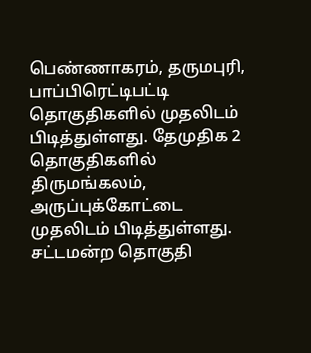பெண்ணாகரம், தருமபுரி, பாப்பிரெட்டிபட்டி தொகுதிகளில் முதலிடம் பிடித்துள்ளது. தேமுதிக 2 தொகுதிகளில் திருமங்கலம், அருப்புக்கோட்டை முதலிடம் பிடித்துள்ளது. சட்டமன்ற தொகுதி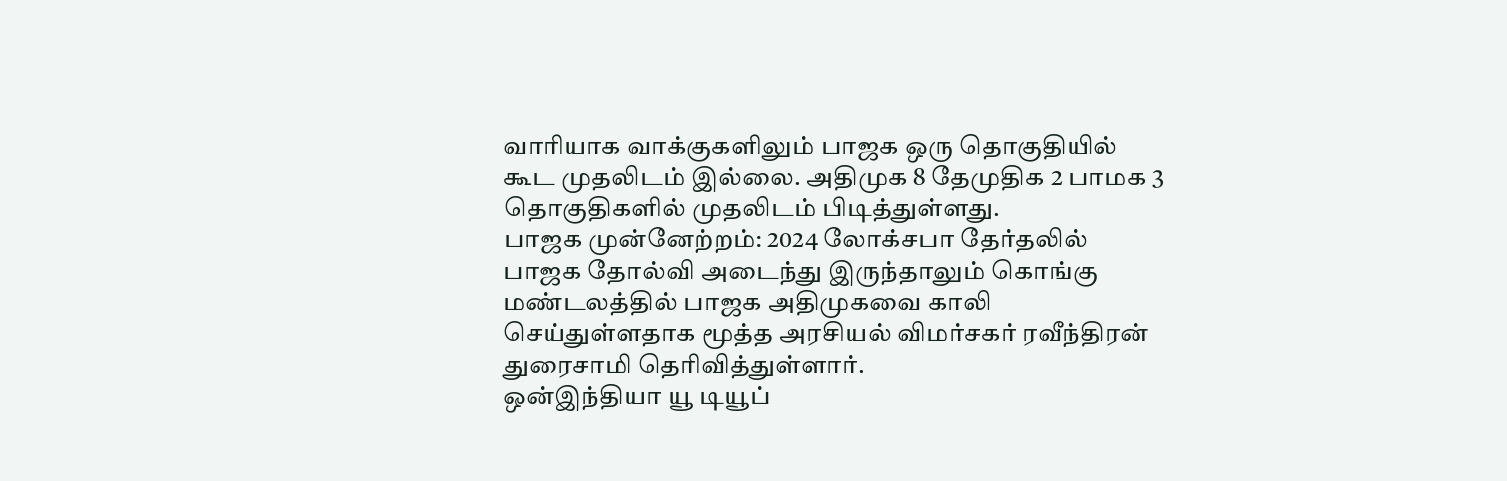வாரியாக வாக்குகளிலும் பாஜக ஒரு தொகுதியில் கூட முதலிடம் இல்லை. அதிமுக 8 தேமுதிக 2 பாமக 3 தொகுதிகளில் முதலிடம் பிடித்துள்ளது.
பாஜக முன்னேற்றம்: 2024 லோக்சபா தேர்தலில் பாஜக தோல்வி அடைந்து இருந்தாலும் கொங்கு மண்டலத்தில் பாஜக அதிமுகவை காலி செய்துள்ளதாக மூத்த அரசியல் விமர்சகர் ரவீந்திரன் துரைசாமி தெரிவித்துள்ளார்.
ஒன்இந்தியா யூ டியூப்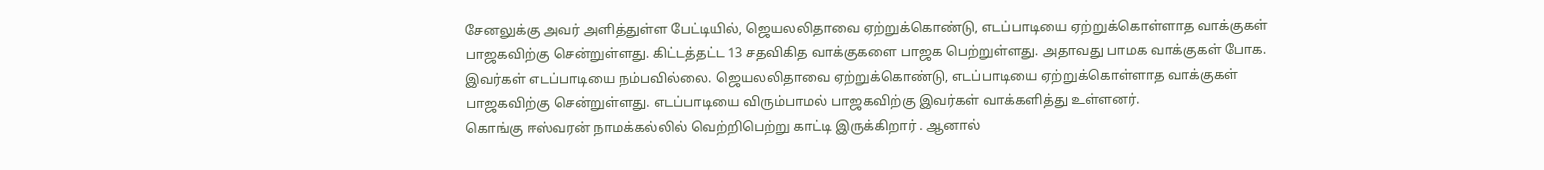சேனலுக்கு அவர் அளித்துள்ள பேட்டியில், ஜெயலலிதாவை ஏற்றுக்கொண்டு, எடப்பாடியை ஏற்றுக்கொள்ளாத வாக்குகள் பாஜகவிற்கு சென்றுள்ளது. கிட்டத்தட்ட 13 சதவிகித வாக்குகளை பாஜக பெற்றுள்ளது. அதாவது பாமக வாக்குகள் போக. இவர்கள் எடப்பாடியை நம்பவில்லை. ஜெயலலிதாவை ஏற்றுக்கொண்டு, எடப்பாடியை ஏற்றுக்கொள்ளாத வாக்குகள் பாஜகவிற்கு சென்றுள்ளது. எடப்பாடியை விரும்பாமல் பாஜகவிற்கு இவர்கள் வாக்களித்து உள்ளனர்.
கொங்கு ஈஸ்வரன் நாமக்கல்லில் வெற்றிபெற்று காட்டி இருக்கிறார் . ஆனால்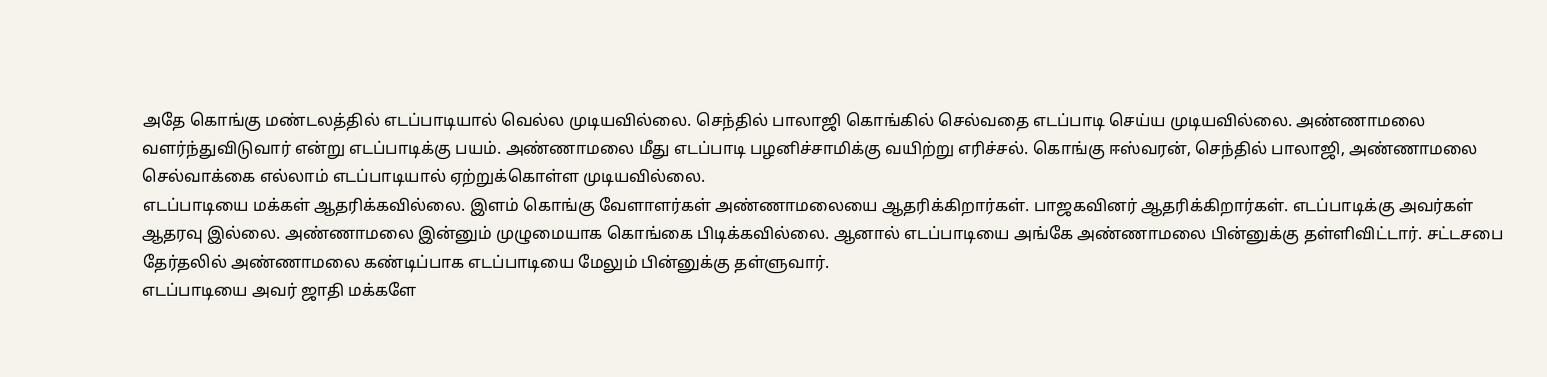அதே கொங்கு மண்டலத்தில் எடப்பாடியால் வெல்ல முடியவில்லை. செந்தில் பாலாஜி கொங்கில் செல்வதை எடப்பாடி செய்ய முடியவில்லை. அண்ணாமலை வளர்ந்துவிடுவார் என்று எடப்பாடிக்கு பயம். அண்ணாமலை மீது எடப்பாடி பழனிச்சாமிக்கு வயிற்று எரிச்சல். கொங்கு ஈஸ்வரன், செந்தில் பாலாஜி, அண்ணாமலை செல்வாக்கை எல்லாம் எடப்பாடியால் ஏற்றுக்கொள்ள முடியவில்லை.
எடப்பாடியை மக்கள் ஆதரிக்கவில்லை. இளம் கொங்கு வேளாளர்கள் அண்ணாமலையை ஆதரிக்கிறார்கள். பாஜகவினர் ஆதரிக்கிறார்கள். எடப்பாடிக்கு அவர்கள் ஆதரவு இல்லை. அண்ணாமலை இன்னும் முழுமையாக கொங்கை பிடிக்கவில்லை. ஆனால் எடப்பாடியை அங்கே அண்ணாமலை பின்னுக்கு தள்ளிவிட்டார். சட்டசபை தேர்தலில் அண்ணாமலை கண்டிப்பாக எடப்பாடியை மேலும் பின்னுக்கு தள்ளுவார்.
எடப்பாடியை அவர் ஜாதி மக்களே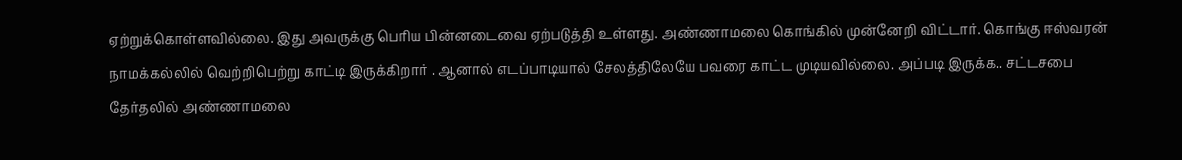ஏற்றுக்கொள்ளவில்லை. இது அவருக்கு பெரிய பின்னடைவை ஏற்படுத்தி உள்ளது. அண்ணாமலை கொங்கில் முன்னேறி விட்டார். கொங்கு ஈஸ்வரன் நாமக்கல்லில் வெற்றிபெற்று காட்டி இருக்கிறார் . ஆனால் எடப்பாடியால் சேலத்திலேயே பவரை காட்ட முடியவில்லை. அப்படி இருக்க.. சட்டசபை தேர்தலில் அண்ணாமலை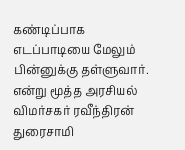கண்டிப்பாக எடப்பாடியை மேலும் பின்னுக்கு தள்ளுவார். என்று மூத்த அரசியல் விமர்சகர் ரவீந்திரன் துரைசாமி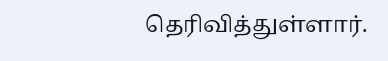தெரிவித்துள்ளார்.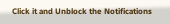Click it and Unblock the Notifications